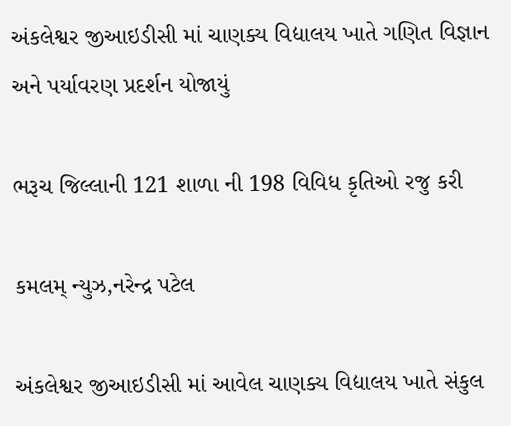અંકલેશ્વર જીઆઇડીસી માં ચાણક્ય વિદ્યાલય ખાતે ગણિત વિજ્ઞાન અને પર્યાવરણ પ્રદર્શન યોજાયું

ભરૂચ જિલ્લાની 121 શાળા ની 198 વિવિધ કૃતિઓ રજુ કરી

કમલમ્ ન્યુઝ,નરેન્દ્ર પટેલ

અંકલેશ્વર જીઆઇડીસી માં આવેલ ચાણક્ય વિદ્યાલય ખાતે સંકુલ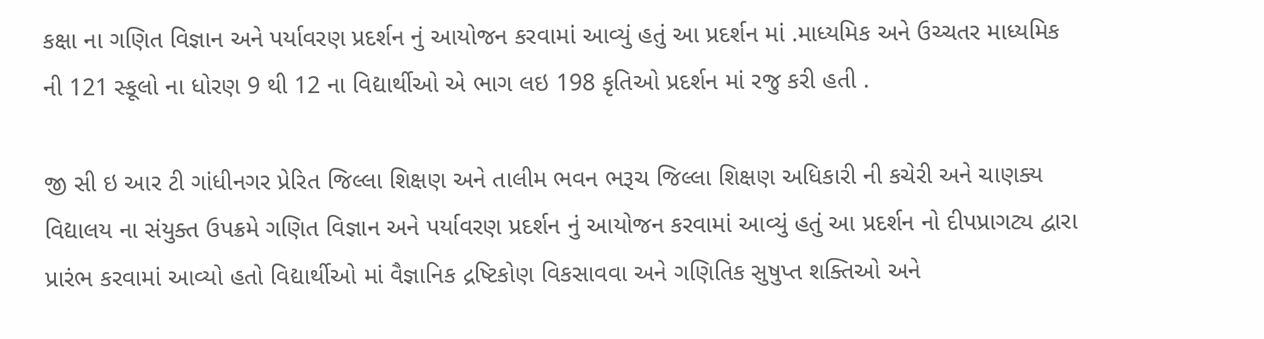કક્ષા ના ગણિત વિજ્ઞાન અને પર્યાવરણ પ્રદર્શન નું આયોજન કરવામાં આવ્યું હતું આ પ્રદર્શન માં .માધ્યમિક અને ઉચ્ચતર માધ્યમિક ની 121 સ્કૂલો ના ધોરણ 9 થી 12 ના વિદ્યાર્થીઓ એ ભાગ લઇ 198 કૃતિઓ પ્રદર્શન માં રજુ કરી હતી .

જી સી ઇ આર ટી ગાંધીનગર પ્રેરિત જિલ્લા શિક્ષણ અને તાલીમ ભવન ભરૂચ જિલ્લા શિક્ષણ અધિકારી ની કચેરી અને ચાણક્ય વિદ્યાલય ના સંયુક્ત ઉપક્રમે ગણિત વિજ્ઞાન અને પર્યાવરણ પ્રદર્શન નું આયોજન કરવામાં આવ્યું હતું આ પ્રદર્શન નો દીપપ્રાગટ્ય દ્વારા પ્રારંભ કરવામાં આવ્યો હતો વિદ્યાર્થીઓ માં વૈજ્ઞાનિક દ્રષ્ટિકોણ વિકસાવવા અને ગણિતિક સુષુપ્ત શક્તિઓ અને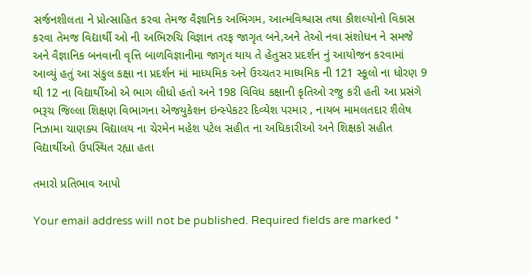સર્જનશીલતા ને પ્રોત્સાહિત કરવા તેમજ વૈજ્ઞાનિક અભિગમ, આત્મવિશ્વાસ તથા કૌશલ્યોનો વિકાસ કરવા તેમજ વિદ્યાર્થી ઓ ની અભિરુચિ વિજ્ઞાન તરફ જાગૃત બને,અને તેઓ નવા સંશોધન ને સમજે અને વૈજ્ઞાનિક બનવાની વૃત્તિ બાળવિજ્ઞાનીમા જાગૃત થાય તે હેતુસર પ્રદર્શન નું આયોજન કરવામાં આવ્યું હતું આ સંકુલ કક્ષા ના પ્રદર્શન માં માધ્યમિક અને ઉચ્ચતર માધ્યમિક ની 121 સ્કૂલો ના ધોરણ 9 થી 12 ના વિદ્યાર્થીઓ એ ભાગ લીધો હતો અને 198 વિવિધ કક્ષાની કૃતિઓ રજુ કરી હતી આ પ્રસંગે ભરૂચ જિલ્લા શિક્ષણ વિભાગના એજયુકેશન ઇન્સ્પેકટર દિવ્યેશ પરમાર , નાયબ મામલતદાર શૈલેષ નિઝામા ચાણક્ય વિદ્યાલય ના ચેરમેન મહેશ પટેલ સહીત ના અધિકારીઓ અને શિક્ષકો સહીત વિદ્યાર્થીઓ ઉપસ્થિત રહ્યા હતા

તમારો પ્રતિભાવ આપો

Your email address will not be published. Required fields are marked *